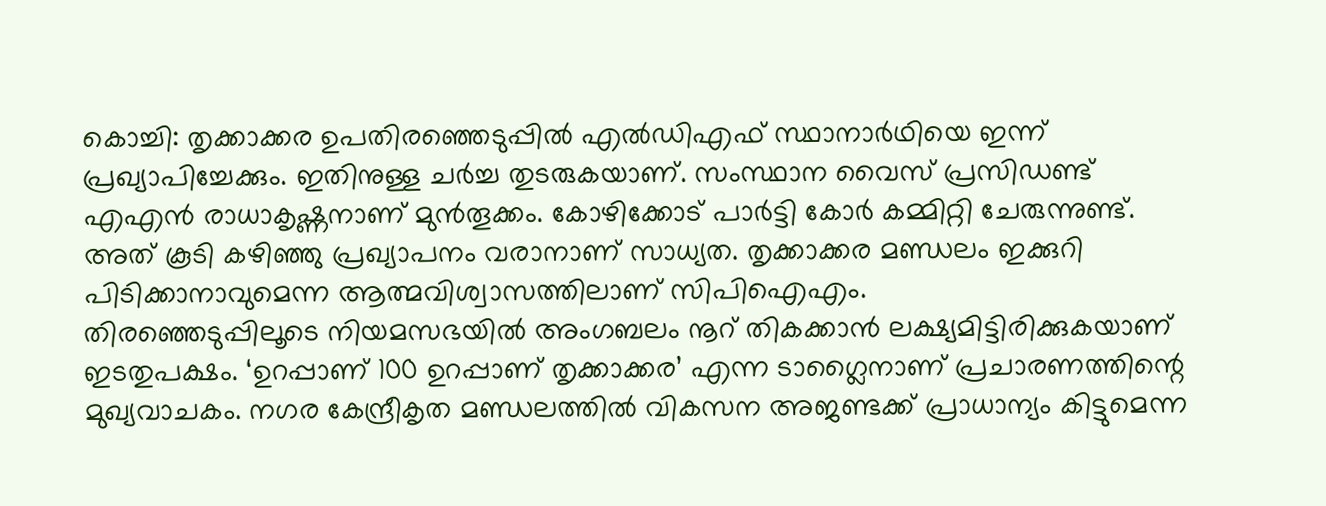കൊച്ചി: തൃക്കാക്കര ഉപതിരഞ്ഞെടുപ്പിൽ എൽഡിഎഫ് സ്ഥാനാർഥിയെ ഇന്ന് പ്രഖ്യാപിച്ചേക്കും. ഇതിനുള്ള ചർച്ച തുടരുകയാണ്. സംസ്ഥാന വൈസ് പ്രസിഡണ്ട് എഎൻ രാധാകൃഷ്ണനാണ് മുൻതൂക്കം. കോഴിക്കോട് പാർട്ടി കോർ കമ്മിറ്റി ചേരുന്നുണ്ട്. അത് കൂടി കഴിഞ്ഞു പ്രഖ്യാപനം വരാനാണ് സാധ്യത. തൃക്കാക്കര മണ്ഡലം ഇക്കുറി പിടിക്കാനാവുമെന്ന ആത്മവിശ്വാസത്തിലാണ് സിപിഐഎം.
തിരഞ്ഞെടുപ്പിലൂടെ നിയമസഭയിൽ അംഗബലം നൂറ് തികക്കാൻ ലക്ഷ്യമിട്ടിരിക്കുകയാണ് ഇടതുപക്ഷം. ‘ഉറപ്പാണ് 100 ഉറപ്പാണ് തൃക്കാക്കര’ എന്ന ടാഗ്ലൈനാണ് പ്രചാരണത്തിന്റെ മുഖ്യവാചകം. നഗര കേന്ദ്രീകൃത മണ്ഡലത്തിൽ വികസന അജണ്ടക്ക് പ്രാധാന്യം കിട്ടുമെന്ന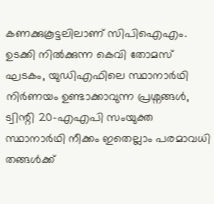കണക്കുകൂട്ടലിലാണ് സിപിഐഎം. ഉടക്കി നിൽക്കുന്ന കെവി തോമസ് ഘടകം, യുഡിഎഫിലെ സ്ഥാനാർഥി നിർണയം ഉണ്ടാക്കാവുന്ന പ്രശ്നങ്ങൾ, ട്വിന്റി 20-എഎപി സംയുക്ത സ്ഥാനാർഥി നീക്കം ഇതെല്ലാം പരമാവധി തങ്ങൾക്ക്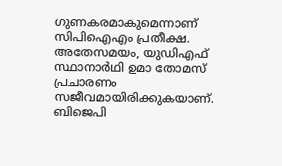ഗുണകരമാകുമെന്നാണ് സിപിഐഎം പ്രതീക്ഷ.
അതേസമയം, യുഡിഎഫ് സ്ഥാനാർഥി ഉമാ തോമസ് പ്രചാരണം സജീവമായിരിക്കുകയാണ്. ബിജെപി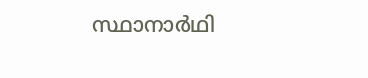സ്ഥാനാർഥി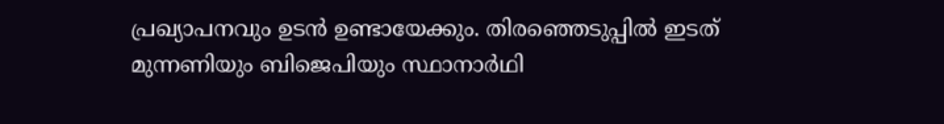പ്രഖ്യാപനവും ഉടൻ ഉണ്ടായേക്കും. തിരഞ്ഞെടുപ്പിൽ ഇടത് മുന്നണിയും ബിജെപിയും സ്ഥാനാർഥി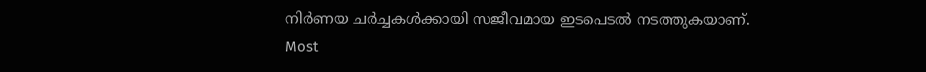നിർണയ ചർച്ചകൾക്കായി സജീവമായ ഇടപെടൽ നടത്തുകയാണ്.
Most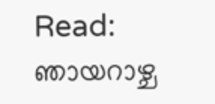Read: ഞായറാഴ്ച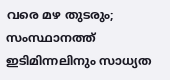വരെ മഴ തുടരും; സംസ്ഥാനത്ത് ഇടിമിന്നലിനും സാധ്യത